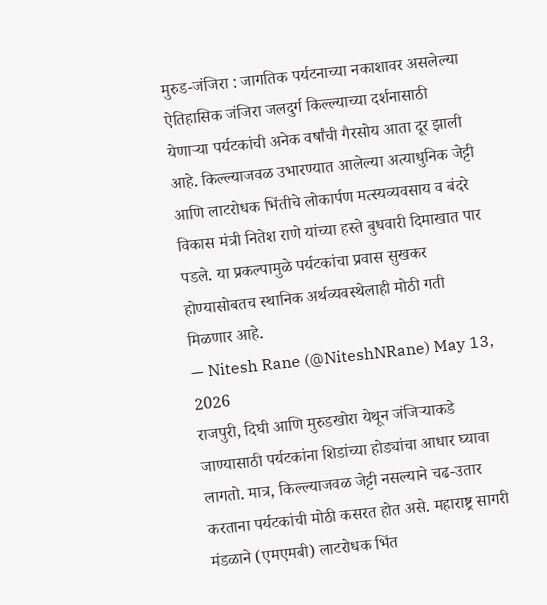मुरुड-जंजिरा : जागतिक पर्यटनाच्या नकाशावर असलेल्या ऐतिहासिक जंजिरा जलदुर्ग किल्ल्याच्या दर्शनासाठी येणाऱ्या पर्यटकांची अनेक वर्षांची गैरसोय आता दूर झाली आहे. किल्ल्याजवळ उभारण्यात आलेल्या अत्याधुनिक जेट्टी आणि लाटरोधक भिंतीचे लोकार्पण मत्स्यव्यवसाय व बंदरे विकास मंत्री नितेश राणे यांच्या हस्ते बुधवारी दिमाखात पार पडले. या प्रकल्पामुळे पर्यटकांचा प्रवास सुखकर होण्यासोबतच स्थानिक अर्थव्यवस्थेलाही मोठी गती मिळणार आहे.
— Nitesh Rane (@NiteshNRane) May 13, 2026
राजपुरी, दिघी आणि मुरुडखोरा येथून जंजिऱ्याकडे जाण्यासाठी पर्यटकांना शिडांच्या होड्यांचा आधार घ्यावा लागतो. मात्र, किल्ल्याजवळ जेट्टी नसल्याने चढ-उतार करताना पर्यटकांची मोठी कसरत होत असे. महाराष्ट्र सागरी मंडळाने (एमएमबी) लाटरोधक भिंत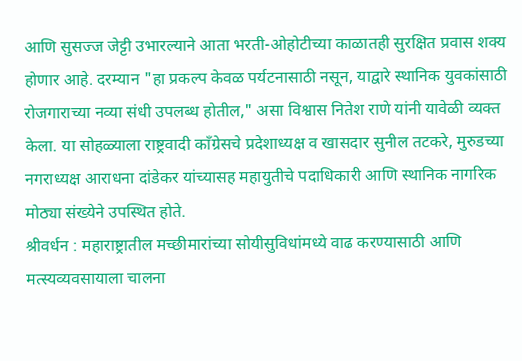आणि सुसज्ज जेट्टी उभारल्याने आता भरती-ओहोटीच्या काळातही सुरक्षित प्रवास शक्य होणार आहे. दरम्यान "हा प्रकल्प केवळ पर्यटनासाठी नसून, याद्वारे स्थानिक युवकांसाठी रोजगाराच्या नव्या संधी उपलब्ध होतील," असा विश्वास नितेश राणे यांनी यावेळी व्यक्त केला. या सोहळ्याला राष्ट्रवादी काँग्रेसचे प्रदेशाध्यक्ष व खासदार सुनील तटकरे, मुरुडच्या नगराध्यक्ष आराधना दांडेकर यांच्यासह महायुतीचे पदाधिकारी आणि स्थानिक नागरिक मोठ्या संख्येने उपस्थित होते.
श्रीवर्धन : महाराष्ट्रातील मच्छीमारांच्या सोयीसुविधांमध्ये वाढ करण्यासाठी आणि मत्स्यव्यवसायाला चालना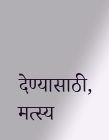देण्यासाठी, मत्स्य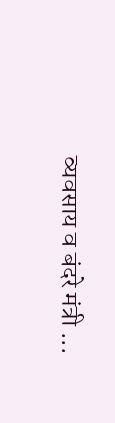व्यवसाय व बंदरे मंत्री ...